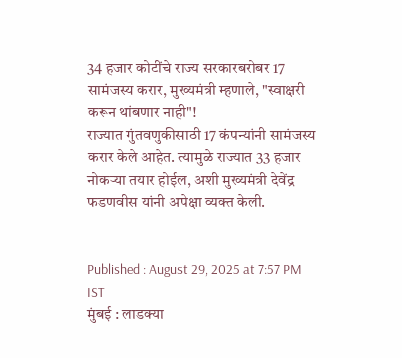34 हजार कोटींचे राज्य सरकारबरोबर 17 सामंजस्य करार, मुख्यमंत्री म्हणाले, "स्वाक्षरी करून थांबणार नाही"!
राज्यात गुंतवणुकीसाठी 17 कंपन्यांनी सामंजस्य करार केले आहेत. त्यामुळे राज्यात 33 हजार नोकऱ्या तयार होईल, अशी मुख्यमंत्री देवेंद्र फडणवीस यांनी अपेक्षा व्यक्त केली.


Published : August 29, 2025 at 7:57 PM IST
मुंबई : लाडक्या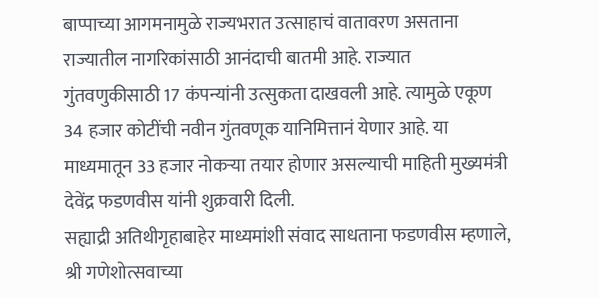बाप्पाच्या आगमनामुळे राज्यभरात उत्साहाचं वातावरण असताना राज्यातील नागरिकांसाठी आनंदाची बातमी आहे. राज्यात गुंतवणुकीसाठी 17 कंपन्यांनी उत्सुकता दाखवली आहे. त्यामुळे एकूण 34 हजार कोटींची नवीन गुंतवणूक यानिमित्तानं येणार आहे. या माध्यमातून 33 हजार नोकऱ्या तयार होणार असल्याची माहिती मुख्यमंत्री देवेंद्र फडणवीस यांनी शुक्रवारी दिली.
सह्याद्री अतिथीगृहाबाहेर माध्यमांशी संवाद साधताना फडणवीस म्हणाले, श्री गणेशोत्सवाच्या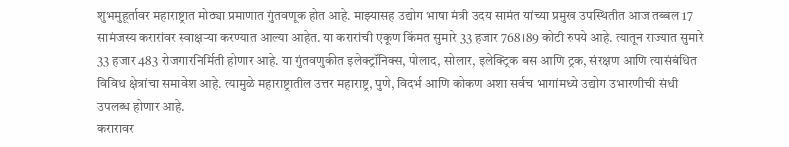शुभमुहूर्तावर महाराष्ट्रात मोठ्या प्रमाणात गुंतवणूक होत आहे. माझ्यासह उद्योग भाषा मंत्री उदय सामंत यांच्या प्रमुख उपस्थितीत आज तब्बल 17 सामंजस्य करारांवर स्वाक्षऱ्या करण्यात आल्या आहेत. या करारांची एकूण किंमत सुमारे 33 हजार 768।89 कोटी रुपये आहे. त्यातून राज्यात सुमारे 33 हजार 483 रोजगारनिर्मिती होणार आहे. या गुंतवणुकीत इलेक्ट्रॉनिक्स, पोलाद, सोलार, इलेक्ट्रिक बस आणि ट्रक, संरक्षण आणि त्यासंबंधित विविध क्षेत्रांचा समावेश आहे. त्यामुळे महाराष्ट्रातील उत्तर महाराष्ट्र, पुणे, विदर्भ आणि कोकण अशा सर्वच भागांमध्ये उद्योग उभारणीची संधी उपलब्ध होणार आहे.
करारावर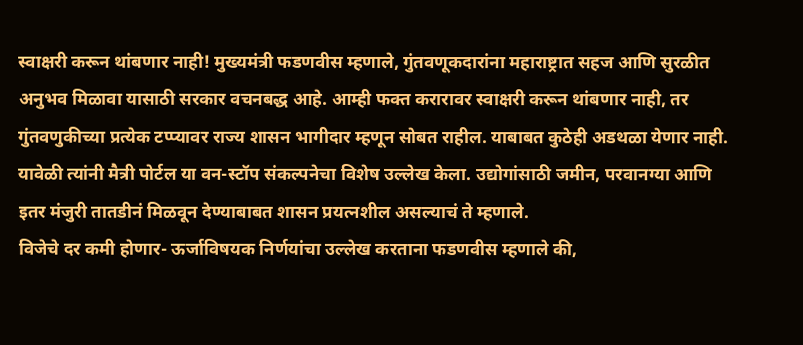स्वाक्षरी करून थांबणार नाही! मुख्यमंत्री फडणवीस म्हणाले, गुंतवणूकदारांना महाराष्ट्रात सहज आणि सुरळीत अनुभव मिळावा यासाठी सरकार वचनबद्ध आहे. आम्ही फक्त करारावर स्वाक्षरी करून थांबणार नाही, तर गुंतवणुकीच्या प्रत्येक टप्प्यावर राज्य शासन भागीदार म्हणून सोबत राहील. याबाबत कुठेही अडथळा येणार नाही. यावेळी त्यांनी मैत्री पोर्टल या वन-स्टॉप संकल्पनेचा विशेष उल्लेख केला. उद्योगांसाठी जमीन, परवानग्या आणि इतर मंजुरी तातडीनं मिळवून देण्याबाबत शासन प्रयत्नशील असल्याचं ते म्हणाले.
विजेचे दर कमी होणार- ऊर्जाविषयक निर्णयांचा उल्लेख करताना फडणवीस म्हणाले की,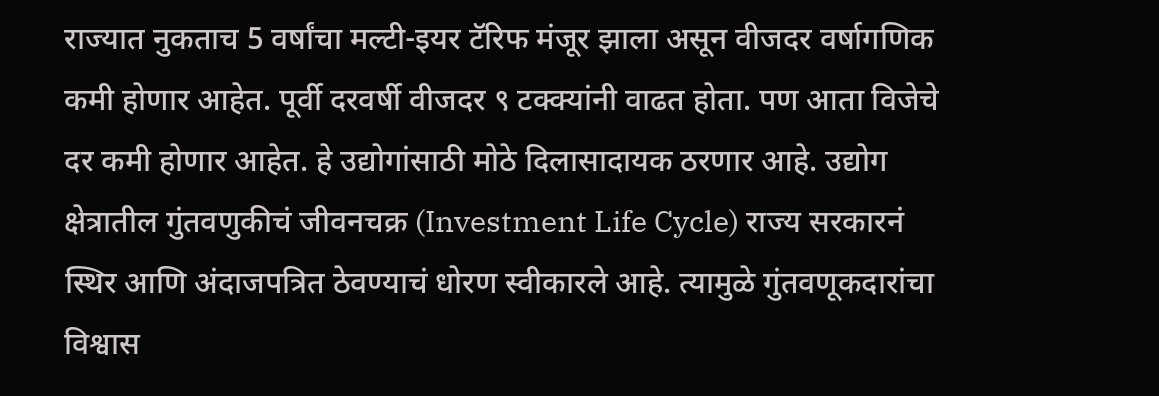राज्यात नुकताच 5 वर्षांचा मल्टी-इयर टॅरिफ मंजूर झाला असून वीजदर वर्षागणिक कमी होणार आहेत. पूर्वी दरवर्षी वीजदर ९ टक्क्यांनी वाढत होता. पण आता विजेचे दर कमी होणार आहेत. हे उद्योगांसाठी मोठे दिलासादायक ठरणार आहे. उद्योग क्षेत्रातील गुंतवणुकीचं जीवनचक्र (Investment Life Cycle) राज्य सरकारनं स्थिर आणि अंदाजपत्रित ठेवण्याचं धोरण स्वीकारले आहे. त्यामुळे गुंतवणूकदारांचा विश्वास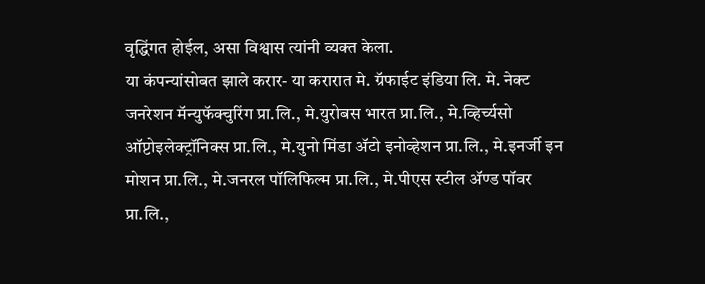वृद्धिंगत होईल, असा विश्वास त्यांनी व्यक्त केला.
या कंपन्यांसोबत झाले करार- या करारात मे. ग्रॅफाईट इंडिया लि. मे. नेक्ट जनरेशन मॅन्युफॅक्चुरिंग प्रा.लि., मे.युरोबस भारत प्रा.लि., मे.व्हिर्च्यसो ऑप्टोइलेक्ट्रॉनिक्स प्रा.लि., मे.युनो मिंडा ॲटो इनोव्हेशन प्रा.लि., मे.इनर्जी इन मोशन प्रा.लि., मे.जनरल पॉलिफिल्म प्रा.लि., मे.पीएस स्टील ॲण्ड पॉवर प्रा.लि.,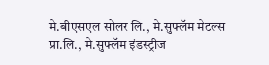मे.बीएसएल सोलर लि., मे.सुफ्लॅम मेटल्स प्रा.लि., मे.सुफ्लॅम इंडस्ट्रीज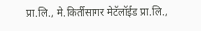प्रा.लि., मे.किर्तीसागर मेटॅलॉईड प्रा.लि.,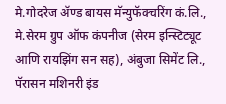मे.गोदरेज ॲण्ड बायस मॅन्युफॅक्चरिंग कं.लि., मे.सेरम ग्रुप ऑफ कंपनीज (सेरम इन्स्टिट्यूट आणि रायझिंग सन सह), अंबुजा सिमेंट लि., पॅरासन मशिनरी इंड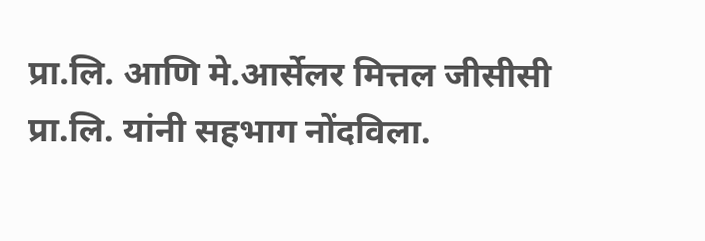प्रा.लि. आणि मे.आर्सेलर मित्तल जीसीसी प्रा.लि. यांनी सहभाग नोंदविला.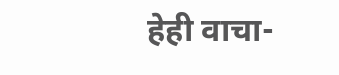हेही वाचा-